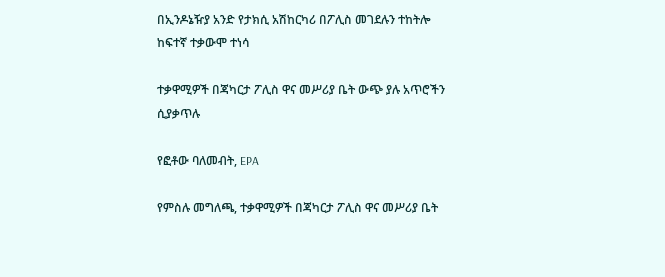በኢንዶኔዥያ አንድ የታክሲ አሽከርካሪ በፖሊስ መገደሉን ተከትሎ ከፍተኛ ተቃውሞ ተነሳ

ተቃዋሚዎች በጃካርታ ፖሊስ ዋና መሥሪያ ቤት ውጭ ያሉ አጥሮችን ሲያቃጥሉ

የፎቶው ባለመብት, EPA

የምስሉ መግለጫ, ተቃዋሚዎች በጃካርታ ፖሊስ ዋና መሥሪያ ቤት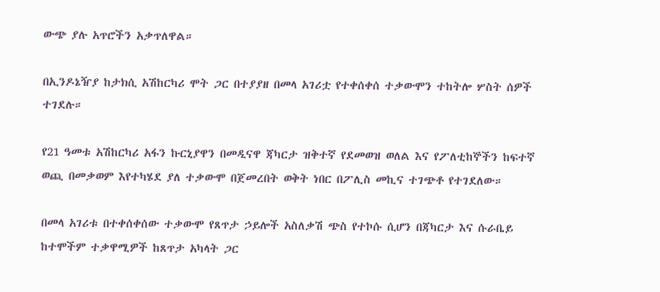ውጭ ያሉ አጥሮችን አቃጥለዋል።

በኢንዶኔዥያ ከታክሲ አሽከርካሪ ሞት ጋር በተያያዘ በመላ አገሪቷ የተቀሰቀሰ ተቃውሞን ተከትሎ ሦስት ሰዎች ተገደሉ።

የ21 ዓመቱ አሽከርካሪ አፋን ኩርኒያዋን በመዲናዋ ጃካርታ ዝቅተኛ የደመወዝ ወለል እና የፖለቲከኞችን ከፍተኛ ወጪ በመቃወም እየተካሄደ ያለ ተቃውሞ በጀመረበት ወቅት ነበር በፖሊስ መኪና ተገጭቶ የተገደለው።

በመላ አገሪቱ በተቀሰቀሰው ተቃውሞ የጸጥታ ኃይሎች አስለቃሽ ጭስ የተኮሱ ሲሆን በጃካርታ እና ሱራቤይ ከተሞችም ተቃዋሚዎች ከጸጥታ አካላት ጋር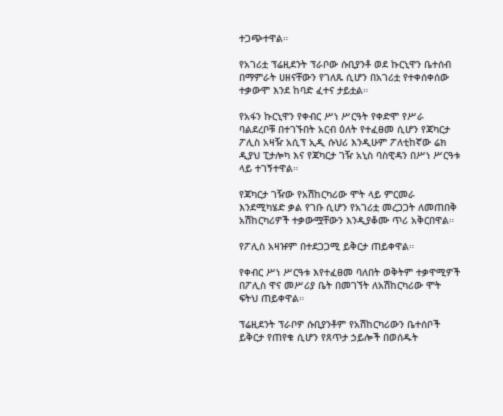ተጋጭተዋል።

የአገሪቷ ፕሬዚደንት ፕራቦው ሱቢያንቶ ወደ ኩርኒዋን ቤተሰብ በማምራት ሀዘናቸውን የገለጹ ሲሆን በአገሪቷ የተቀሰቀሰው ተቃውሞ እንደ ከባድ ፈተና ታይቷል።

የአፋን ኩርኒዋን የቀብር ሥነ ሥርዓት የቀድሞ የሥራ ባልደረቦቹ በተገኙበት አርብ ዕለት የተፈፀመ ሲሆን የጃካርታ ፖሊስ አዛዥ አሲፕ ኢዲ ሱህሪ እንዲሁም ፖለቲከኛው ሬክ ዲያህ ፒታሎካ እና የጃካርታ ገዥ አኒስ ባስዊዳን በሥነ ሥርዓቱ ላይ ተገኝተዋል።

የጃካርታ ገዥው የአሽከርካሪው ሞት ላይ ምርመራ እንደሚካሄድ ቃል የገቡ ሲሆን የአገሪቷ መረጋጋት ለመጠበቅ አሽከርካሪዎች ተቃውሟቸውን እንዲያቆሙ ጥሪ አቅርበዋል።

የፖሊስ አዛዡም በተደጋጋሚ ይቅርታ ጠይቀዋል።

የቀብር ሥነ ሥርዓቱ እየተፈፀመ ባለበት ወቅትም ተቃዋሚዎች በፖሊስ ዋና መሥሪያ ቤት በመገኘት ለአሽከርካሪው ሞት ፍትህ ጠይቀዋል።

ፕሬዚደንት ፕራቦዎ ሱቢያንቶም የአሽከርካሪውን ቤተሰቦች ይቅርታ የጠየቁ ሲሆን የጸጥታ ኃይሎች በወሰዱት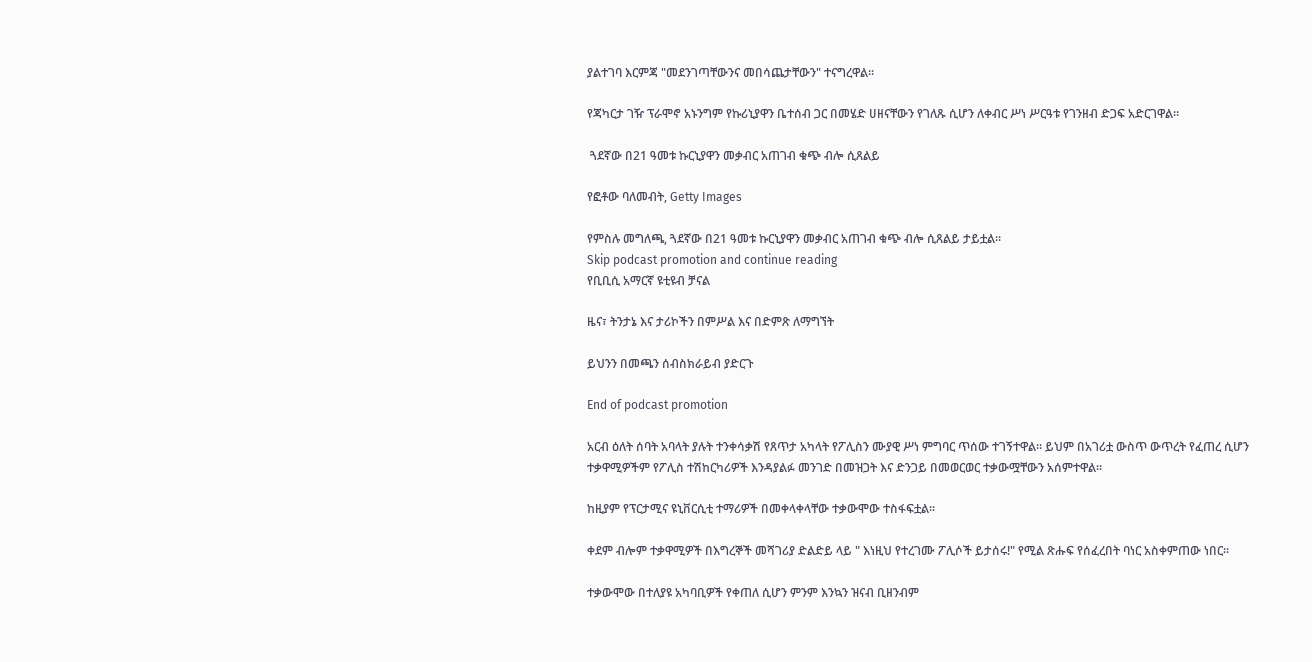ያልተገባ እርምጃ "መደንገጣቸውንና መበሳጨታቸውን" ተናግረዋል።

የጃካርታ ገዥ ፕራሞኖ አኑንግም የኩሪኒያዋን ቤተሰብ ጋር በመሄድ ሀዘናቸውን የገለጹ ሲሆን ለቀብር ሥነ ሥርዓቱ የገንዘብ ድጋፍ አድርገዋል።

 ጓደኛው በ21 ዓመቱ ኩርኒያዋን መቃብር አጠገብ ቁጭ ብሎ ሲጸልይ

የፎቶው ባለመብት, Getty Images

የምስሉ መግለጫ, ጓደኛው በ21 ዓመቱ ኩርኒያዋን መቃብር አጠገብ ቁጭ ብሎ ሲጸልይ ታይቷል።
Skip podcast promotion and continue reading
የቢቢሲ አማርኛ ዩቲዩብ ቻናል

ዜና፣ ትንታኔ እና ታሪኮችን በምሥል እና በድምጽ ለማግኘት

ይህንን በመጫን ሰብስክራይብ ያድርጉ

End of podcast promotion

አርብ ዕለት ሰባት አባላት ያሉት ተንቀሳቃሽ የጸጥታ አካላት የፖሊስን ሙያዊ ሥነ ምግባር ጥሰው ተገኝተዋል። ይህም በአገሪቷ ውስጥ ውጥረት የፈጠረ ሲሆን ተቃዋሚዎችም የፖሊስ ተሽከርካሪዎች እንዳያልፉ መንገድ በመዝጋት እና ድንጋይ በመወርወር ተቃውሟቸውን አሰምተዋል።

ከዚያም የፕርታሚና ዩኒቨርሲቲ ተማሪዎች በመቀላቀላቸው ተቃውሞው ተስፋፍቷል።

ቀደም ብሎም ተቃዋሚዎች በእግረኞች መሻገሪያ ድልድይ ላይ " እነዚህ የተረገሙ ፖሊሶች ይታሰሩ!" የሚል ጽሑፍ የሰፈረበት ባነር አስቀምጠው ነበር።

ተቃውሞው በተለያዩ አካባቢዎች የቀጠለ ሲሆን ምንም እንኳን ዝናብ ቢዘንብም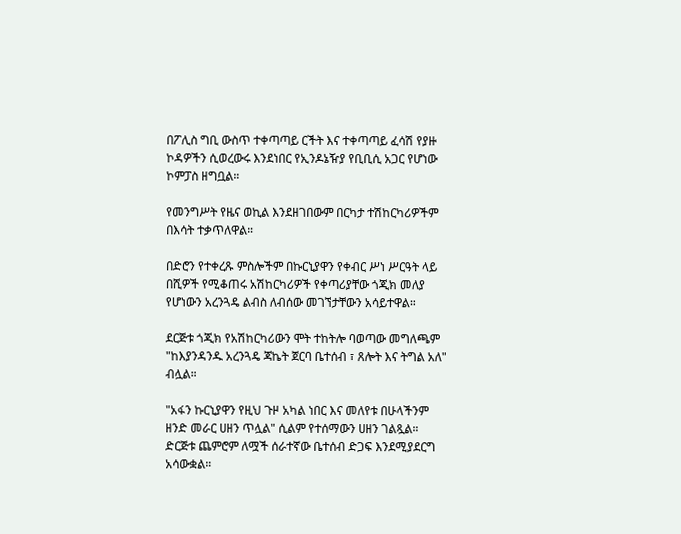በፖሊስ ግቢ ውስጥ ተቀጣጣይ ርችት እና ተቀጣጣይ ፈሳሽ የያዙ ኮዳዎችን ሲወረውሩ እንደነበር የኢንዶኔዥያ የቢቢሲ አጋር የሆነው ኮምፓስ ዘግቧል።

የመንግሥት የዜና ወኪል እንደዘገበውም በርካታ ተሽከርካሪዎችም በእሳት ተቃጥለዋል።

በድሮን የተቀረጹ ምስሎችም በኩርኒያዋን የቀብር ሥነ ሥርዓት ላይ በሺዎች የሚቆጠሩ አሽከርካሪዎች የቀጣሪያቸው ጎጂክ መለያ የሆነውን አረንጓዴ ልብስ ለብሰው መገኘታቸውን አሳይተዋል።

ደርጅቱ ጎጂክ የአሽከርካሪውን ሞት ተከትሎ ባወጣው መግለጫም "ከእያንዳንዱ አረንጓዴ ጃኬት ጀርባ ቤተሰብ ፣ ጸሎት እና ትግል አለ" ብሏል።

"አፋን ኩርኒያዋን የዚህ ጉዞ አካል ነበር እና መለየቱ በሁላችንም ዘንድ መራር ሀዘን ጥሏል" ሲልም የተሰማውን ሀዘን ገልጿል። ድርጅቱ ጨምሮም ለሟች ሰራተኛው ቤተሰብ ድጋፍ እንደሚያደርግ አሳውቋል።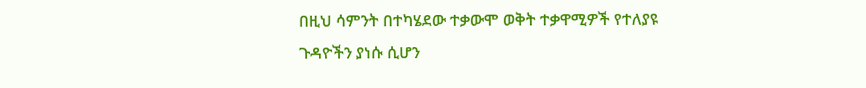በዚህ ሳምንት በተካሄደው ተቃውሞ ወቅት ተቃዋሚዎች የተለያዩ ጉዳዮችን ያነሱ ሲሆን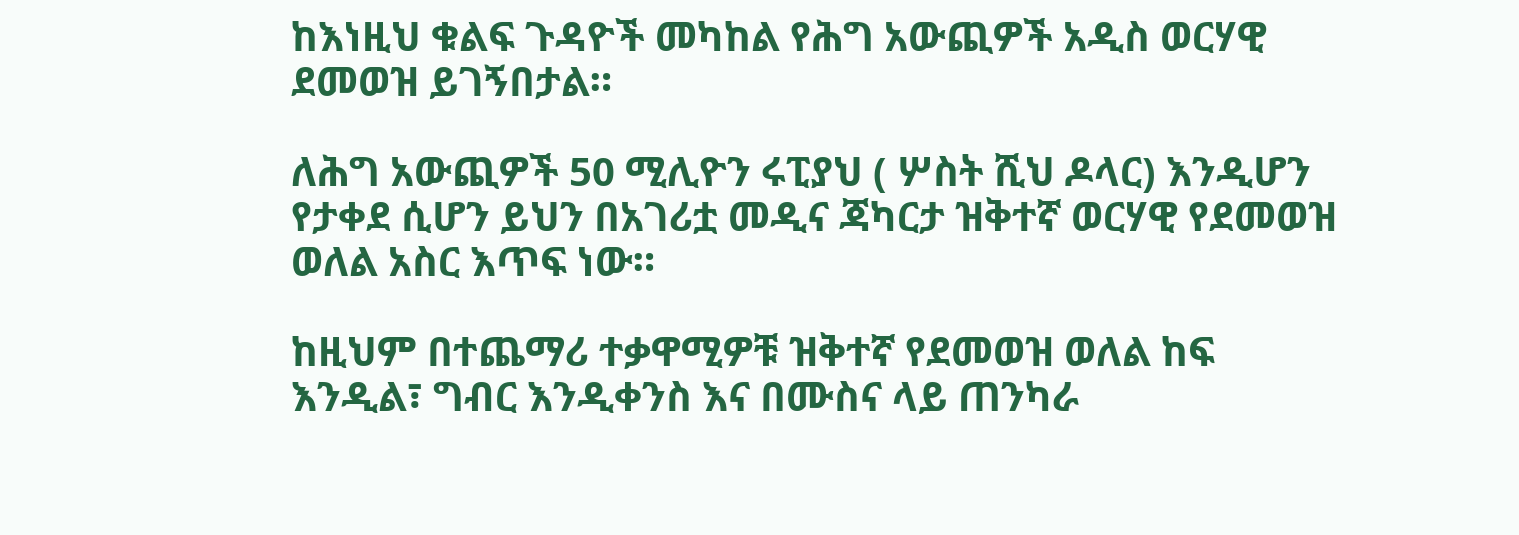ከእነዚህ ቁልፍ ጉዳዮች መካከል የሕግ አውጪዎች አዲስ ወርሃዊ ደመወዝ ይገኝበታል።

ለሕግ አውጪዎች 50 ሚሊዮን ሩፒያህ ( ሦስት ሺህ ዶላር) እንዲሆን የታቀደ ሲሆን ይህን በአገሪቷ መዲና ጃካርታ ዝቅተኛ ወርሃዊ የደመወዝ ወለል አስር እጥፍ ነው።

ከዚህም በተጨማሪ ተቃዋሚዎቹ ዝቅተኛ የደመወዝ ወለል ከፍ እንዲል፣ ግብር እንዲቀንስ እና በሙስና ላይ ጠንካራ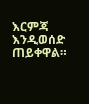እርምጃ እንዲወሰድ ጠይቀዋል።